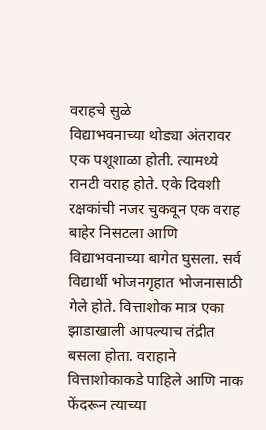वराहचे सुळे
विद्याभवनाच्या थोड्या अंतरावर एक पशूशाळा होती. त्यामध्ये रानटी वराह होते. एके दिवशी रक्षकांची नजर चुकवून एक वराह बाहेर निसटला आणि विद्याभवनाच्या बागेत घुसला. सर्व विद्यार्थी भोजनगृहात भोजनासाठी गेले होते. वित्ताशोक मात्र एका झाडाखाली आपल्याच तंद्रीत बसला होता. वराहाने वित्ताशोकाकडे पाहिले आणि नाक फेंदरून त्याच्या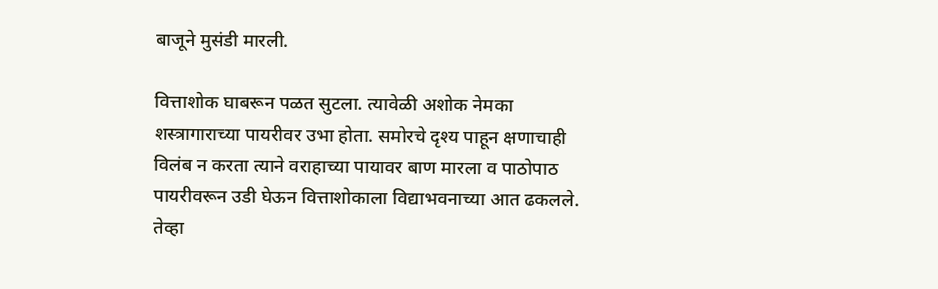बाजूने मुसंडी मारली.

वित्ताशोक घाबरून पळत सुटला. त्यावेळी अशोक नेमका शस्त्रागाराच्या पायरीवर उभा होता. समोरचे दृश्य पाहून क्षणाचाही विलंब न करता त्याने वराहाच्या पायावर बाण मारला व पाठोपाठ पायरीवरून उडी घेऊन वित्ताशोकाला विद्याभवनाच्या आत ढकलले. तेव्हा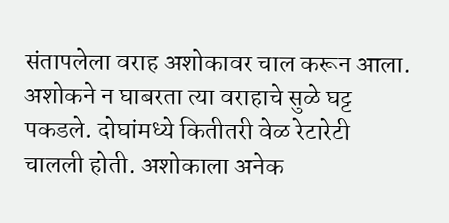संतापलेला वराह अशोकावर चाल करून आला. अशोकने न घाबरता त्या वराहाचे सुळे घट्ट पकडले. दोघांमध्ये कितीतरी वेळ रेटारेटी चालली होती. अशोकाला अनेक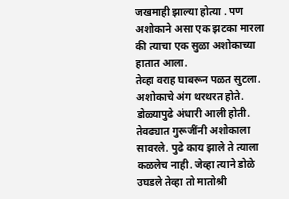जखमाही झाल्या होत्या . पण अशोकाने असा एक झटका मारला की त्याचा एक सुळा अशोकाच्या हातात आला.
तेव्हा वराह घाबरून पळत सुटला. अशोकाचे अंग थरथरत होते. डोळ्यापुढे अंधारी आली होती. तेवढ्यात गुरूजींनी अशोकाला सावरले. पुढे काय झाले ते त्याला कळलेच नाही. जेव्हा त्याने डोळे उघडले तेव्हा तो मातोश्री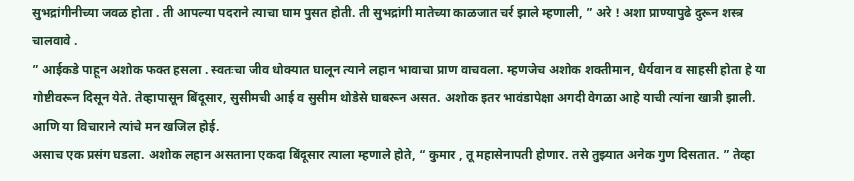सुभद्रांगीनीच्या जवळ होता . ती आपल्या पदराने त्याचा घाम पुसत होती. ती सुभद्रांगी मातेच्या काळजात चर्र झाले म्हणाली, ” अरे ! अशा प्राण्यापुढे दुरून शस्त्र चालवावे .
” आईकडे पाहून अशोक फक्त हसला . स्वतःचा जीव धोक्यात घालून त्याने लहान भावाचा प्राण वाचवला. म्हणजेच अशोक शक्तीमान, धैर्यवान व साहसी होता हे या गोष्टीवरून दिसून येते. तेव्हापासून बिंदूसार, सुसीमची आई व सुसीम थोडेसे घाबरून असत. अशोक इतर भावंडापेक्षा अगदी वेगळा आहे याची त्यांना खात्री झाली. आणि या विचाराने त्यांचे मन खजिल होई.
असाच एक प्रसंग घडला. अशोक लहान असताना एकदा बिंदूसार त्याला म्हणाले होते, “ कुमार , तू महासेनापती होणार. तसे तुझ्यात अनेक गुण दिसतात. ” तेव्हा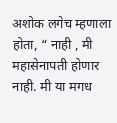अशोक लगेच म्हणाला होता, “ नाही , मी महासेनापती होणार नाही. मी या मगध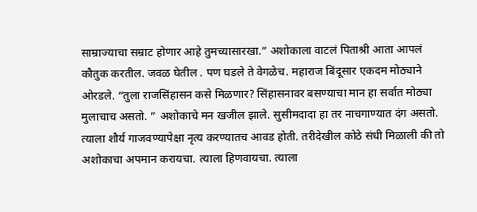साम्राज्याचा सम्राट होणार आहे तुमच्यासारखा.” अशोकाला वाटलं पिताश्री आता आपलं कौतुक करतील. जवळ घेतील . पण घडले ते वेगळेच. महाराज बिंदूसार एकदम मोठ्याने ओरडले. “तुला राजसिंहासन कसे मिळणार? सिंहासनावर बसण्याचा मान हा सर्वात मोठ्या मुलाचाच असतो. ” अशोकाचे मन खजील झाले. सुसीमदादा हा तर नाचगाण्यात दंग असतो. त्याला शौर्य गाजवण्यापेक्षा नृत्य करण्यातच आवड होती. तरीदेखील कोठे संधी मिळाली की तो अशोकाचा अपमान करायचा. त्याला हिणवायचा. त्याला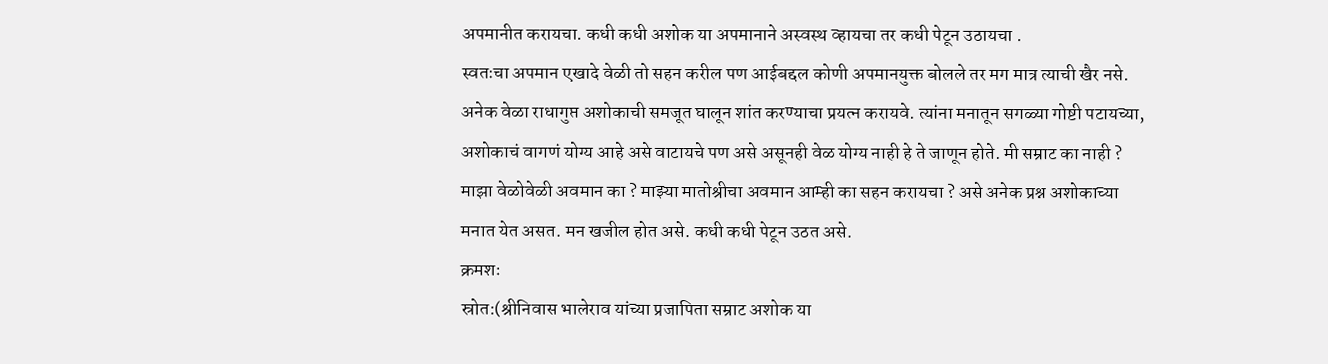अपमानीत करायचा. कधी कधी अशोक या अपमानाने अस्वस्थ व्हायचा तर कधी पेटून उठायचा .
स्वतःचा अपमान एखादे वेळी तो सहन करील पण आईबद्दल कोणी अपमानयुक्त बोलले तर मग मात्र त्याची खैर नसे. अनेक वेळा राधागुप्त अशोकाची समजूत घालून शांत करण्याचा प्रयत्न करायवे. त्यांना मनातून सगळ्या गोष्टी पटायच्या, अशोकाचं वागणं योग्य आहे असे वाटायचे पण असे असूनही वेळ योग्य नाही हे ते जाणून होते. मी सम्राट का नाही ? माझा वेळोवेळी अवमान का ? माझ्या मातोश्रीचा अवमान आम्ही का सहन करायचा ? असे अनेक प्रश्न अशोकाच्या मनात येत असत. मन खजील होत असे. कधी कधी पेटून उठत असे.
क्रमशः
स्रोत:(श्रीनिवास भालेराव यांच्या प्रजापिता सम्राट अशोक या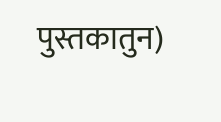पुस्तकातुन)